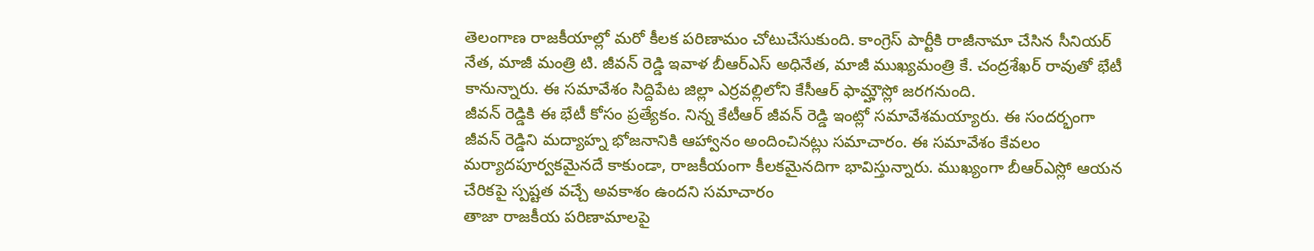తెలంగాణ రాజకీయాల్లో మరో కీలక పరిణామం చోటుచేసుకుంది. కాంగ్రెస్ పార్టీకి రాజీనామా చేసిన సీనియర్ నేత, మాజీ మంత్రి టి. జీవన్ రెడ్డి ఇవాళ బీఆర్ఎస్ అధినేత, మాజీ ముఖ్యమంత్రి కే. చంద్రశేఖర్ రావుతో భేటీ కానున్నారు. ఈ సమావేశం సిద్దిపేట జిల్లా ఎర్రవల్లిలోని కేసీఆర్ ఫామ్హౌస్లో జరగనుంది.
జీవన్ రెడ్డికి ఈ భేటీ కోసం ప్రత్యేకం. నిన్న కేటీఆర్ జీవన్ రెడ్డి ఇంట్లో సమావేశమయ్యారు. ఈ సందర్భంగా జీవన్ రెడ్డిని మద్యాహ్న భోజనానికి ఆహ్వానం అందించినట్లు సమాచారం. ఈ సమావేశం కేవలం మర్యాదపూర్వకమైనదే కాకుండా, రాజకీయంగా కీలకమైనదిగా భావిస్తున్నారు. ముఖ్యంగా బీఆర్ఎస్లో ఆయన చేరికపై స్పష్టత వచ్చే అవకాశం ఉందని సమాచారం
తాజా రాజకీయ పరిణామాలపై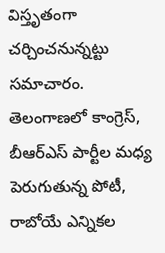విస్తృతంగా చర్చించనున్నట్టు సమాచారం. తెలంగాణలో కాంగ్రెస్, బీఆర్ఎస్ పార్టీల మధ్య పెరుగుతున్న పోటీ, రాబోయే ఎన్నికల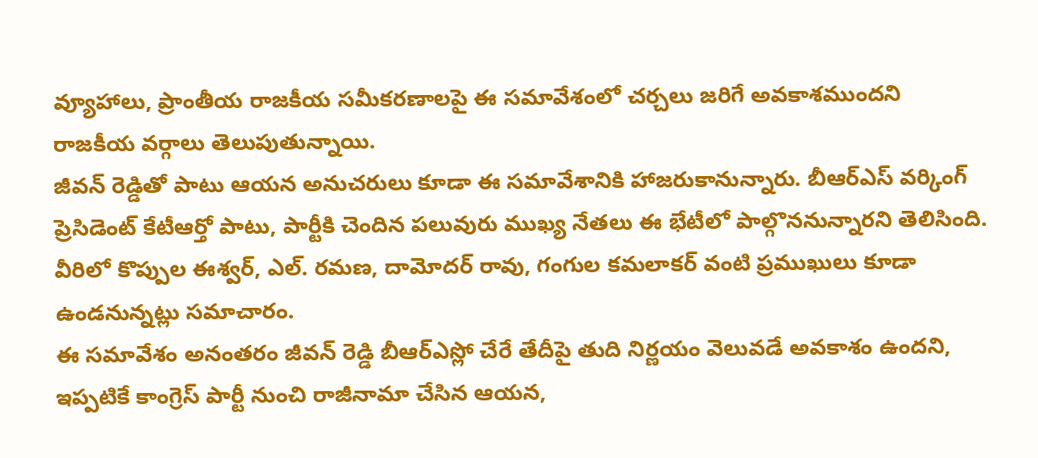వ్యూహాలు, ప్రాంతీయ రాజకీయ సమీకరణాలపై ఈ సమావేశంలో చర్చలు జరిగే అవకాశముందని రాజకీయ వర్గాలు తెలుపుతున్నాయి.
జీవన్ రెడ్డితో పాటు ఆయన అనుచరులు కూడా ఈ సమావేశానికి హాజరుకానున్నారు. బీఆర్ఎస్ వర్కింగ్ ప్రెసిడెంట్ కేటీఆర్తో పాటు, పార్టీకి చెందిన పలువురు ముఖ్య నేతలు ఈ భేటీలో పాల్గొననున్నారని తెలిసింది.
వీరిలో కొప్పుల ఈశ్వర్, ఎల్. రమణ, దామోదర్ రావు, గంగుల కమలాకర్ వంటి ప్రముఖులు కూడా ఉండనున్నట్లు సమాచారం.
ఈ సమావేశం అనంతరం జీవన్ రెడ్డి బీఆర్ఎస్లో చేరే తేదీపై తుది నిర్ణయం వెలువడే అవకాశం ఉందని,
ఇప్పటికే కాంగ్రెస్ పార్టీ నుంచి రాజీనామా చేసిన ఆయన,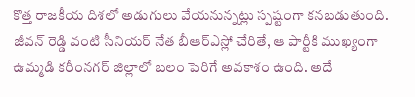కొత్త రాజకీయ దిశలో అడుగులు వేయనున్నట్లు స్పష్టంగా కనబడుతుంది.
జీవన్ రెడ్డి వంటి సీనియర్ నేత బీఆర్ఎస్లో చేరితే, ఆ పార్టీకి ముఖ్యంగా ఉమ్మడి కరీంనగర్ జిల్లాలో బలం పెరిగే అవకాశం ఉంది. అదే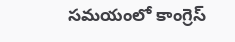సమయంలో కాంగ్రెస్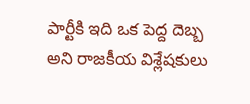పార్టీకి ఇది ఒక పెద్ద దెబ్బ అని రాజకీయ విశ్లేషకులు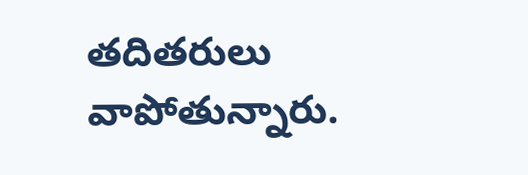తదితరులు వాపోతున్నారు.